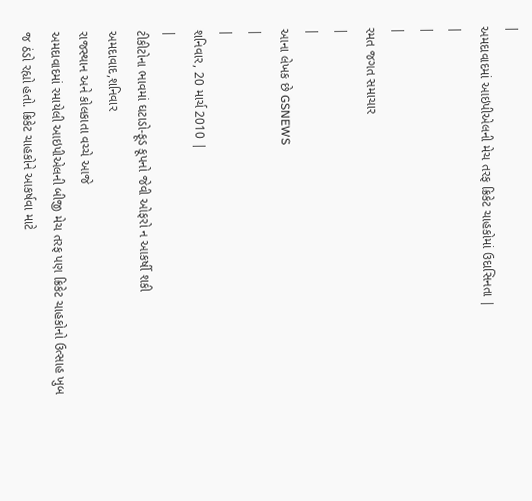|
અમદાવાદમાં આઇપીએલની મેચ તરફ ક્રિકેટ ચાહકોમાં ઉદાસિનતા |
|
|
|
રમત જગત સમાચાર
|
|
આના લેખક છે GSNEWS
|
|
શનિવાર, 20 માર્ચ 2010 |
|
ટીકીટોના ભાવમાં ઘટાડો-ફૂડ કૂપનો જેવી ઓફરો ન આકર્ષી શકી
અમદાવાદ,શનિવાર
રાજસ્થાન અને કોલકાતા વચ્ચે આજે
અમદાવાદમાં રમાયેલી આઇપીએલની બીજી મેચ તરફ પણ ક્રિકેટ ચાહકોનો ઉત્સાહ ખુબ
જ ઠંડો રહ્યો હતો. ક્રિકેટ ચાહકોને આકર્ષવા માટે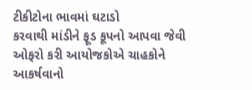ટીકીટોના ભાવમાં ઘટાડો
કરવાથી માંડીને ફૂડ કૂપનો આપવા જેવી ઓફરો કરી આયોજકોએ ચાહકોને આકર્ષવાનો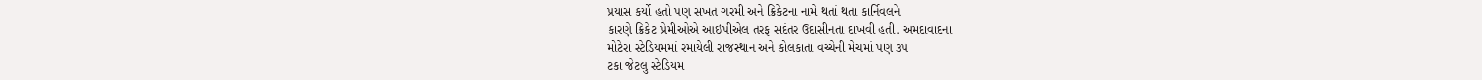પ્રયાસ કર્યો હતો પણ સખત ગરમી અને ક્રિકેટના નામે થતાં થતા કાર્નિવલને
કારણે ક્રિકેટ પ્રેમીઓએ આઇપીએલ તરફ સદંતર ઉદાસીનતા દાખવી હતી. અમદાવાદના
મોટેરા સ્ટેડિયમમાં રમાયેલી રાજસ્થાન અને કોલકાતા વચ્ચેની મેચમાં પણ ૩૫
ટકા જેટલુ સ્ટેડિયમ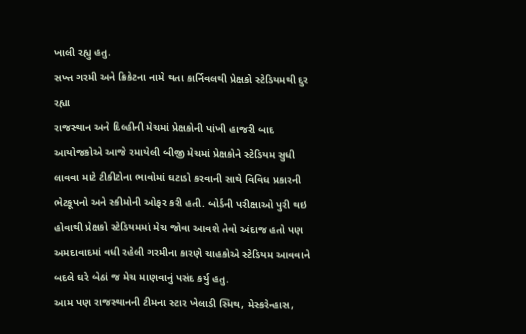ખાલી રહ્યુ હતુ.
સખ્ત ગરમી અને ક્રિકેટના નામે થતા કાર્નિવલથી પ્રેક્ષકો સ્ટેડિયમથી દુર રહ્યા
રાજસ્થાન અને દિલ્હીની મેચમાં પ્રેક્ષકોની પાંખી હાજરી બાદ આયોજકોએ આજે રમાયેલી બીજી મેચમાં પ્રેક્ષકોને સ્ટેડિયમ સુધી લાવવા માટે ટીકીટોના ભાવોમાં ઘટાડો કરવાની સાથે વિવિધ પ્રકારની ભેટકૂપનો અને સ્કીમોની ઓફર કરી હતી. બોર્ડની પરીક્ષાઓ પુરી થઇ હોવાથી પ્રેક્ષકો સ્ટેડિયમમાં મેચ જોવા આવશે તેવો અંદાજ હતો પણ અમદાવાદમાં વધી રહેલી ગરમીના કારણે ચાહકોએ સ્ટેડિયમ આવવાને બદલે ઘરે બેઠાં જ મેચ માણવાનું પસંદ કર્યુ હતુ.
આમ પણ રાજસ્થાનની ટીમના સ્ટાર ખેલાડી સ્મિથ, મેસ્કરેન્હાસ,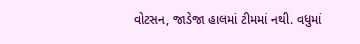વોટસન, જાડેજા હાલમાં ટીમમાં નથી. વધુમાં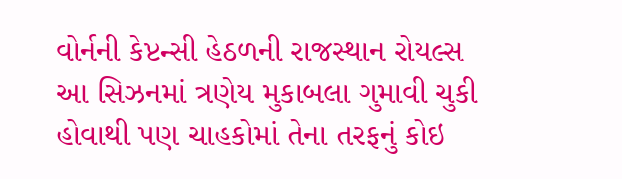વોર્નની કેપ્ટન્સી હેઠળની રાજસ્થાન રોયલ્સ આ સિઝનમાં ત્રણેય મુકાબલા ગુમાવી ચુકી હોવાથી પણ ચાહકોમાં તેના તરફનું કોઇ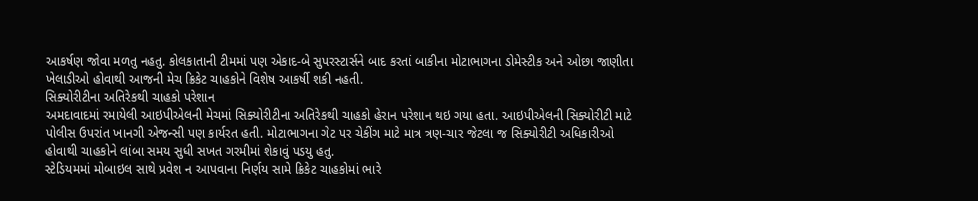આકર્ષણ જોવા મળતુ નહતુ. કોલકાતાની ટીમમાં પણ એકાદ-બે સુપરસ્ટાર્સને બાદ કરતાં બાકીના મોટાભાગના ડોમેસ્ટીક અને ઓછા જાણીતા ખેલાડીઓ હોવાથી આજની મેચ ક્રિકેટ ચાહકોને વિશેષ આકર્ષી શકી નહતી.
સિક્યોરીટીના અતિરેકથી ચાહકો પરેશાન
અમદાવાદમાં રમાયેલી આઇપીએલની મેચમાં સિક્યોરીટીના અતિરેકથી ચાહકો હેરાન પરેશાન થઇ ગયા હતા. આઇપીએલની સિક્યોરીટી માટે પોલીસ ઉપરાંત ખાનગી એજન્સી પણ કાર્યરત હતી. મોટાભાગના ગેટ પર ચેકીંગ માટે માત્ર ત્રણ-ચાર જેટલા જ સિક્યોરીટી અધિકારીઓ હોવાથી ચાહકોને લાંબા સમય સુધી સખત ગરમીમાં શેકાવું પડયુ હતુ.
સ્ટેડિયમમાં મોબાઇલ સાથે પ્રવેશ ન આપવાના નિર્ણય સામે ક્રિકેટ ચાહકોમાં ભારે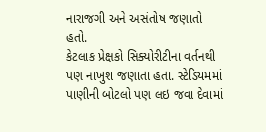નારાજગી અને અસંતોષ જણાતો હતો.
કેટલાક પ્રેક્ષકો સિક્યોરીટીના વર્તનથી પણ નાખુશ જણાતા હતા. સ્ટેડિયમમાં પાણીની બોટલો પણ લઇ જવા દેવામાં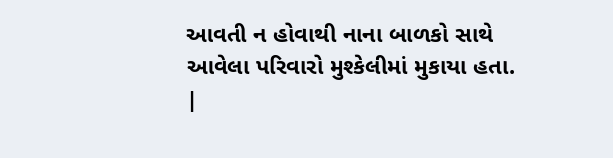આવતી ન હોવાથી નાના બાળકો સાથે આવેલા પરિવારો મુશ્કેલીમાં મુકાયા હતા.
|